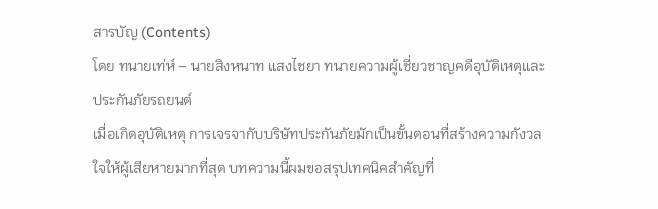สารบัญ (Contents)
โดย ทนายเท่ห์ – นายสิงหนาท แสงไชยา ทนายความผู้เชี่ยวชาญคดีอุบัติเหตุและประกันภัยรถยนต์
เมื่อเกิดอุบัติเหตุ การเจรจากับบริษัทประกันภัยมักเป็นขั้นตอนที่สร้างความกังวลใจให้ผู้เสียหายมากที่สุด บทความนี้ผมขอสรุปเทคนิคสำคัญที่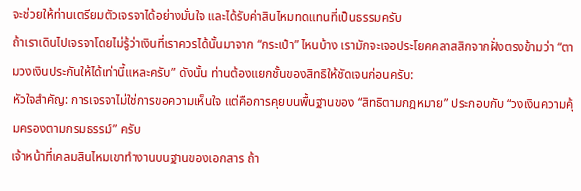จะช่วยให้ท่านเตรียมตัวเจรจาได้อย่างมั่นใจ และได้รับค่าสินไหมทดแทนที่เป็นธรรมครับ
ถ้าเราเดินไปเจรจาโดยไม่รู้ว่าเงินที่เราควรได้นั้นมาจาก “กระเป๋า” ไหนบ้าง เรามักจะเจอประโยคคลาสสิกจากฝั่งตรงข้ามว่า “ตามวงเงินประกันให้ได้เท่านี้แหละครับ” ดังนั้น ท่านต้องแยกชั้นของสิทธิให้ชัดเจนก่อนครับ:
หัวใจสำคัญ: การเจรจาไม่ใช่การขอความเห็นใจ แต่คือการคุยบนพื้นฐานของ “สิทธิตามกฎหมาย” ประกอบกับ “วงเงินความคุ้มครองตามกรมธรรม์” ครับ
เจ้าหน้าที่เคลมสินไหมเขาทำงานบนฐานของเอกสาร ถ้า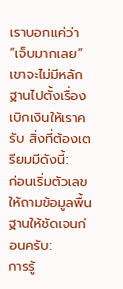เราบอกแค่ว่า “เจ็บมากเลย” เขาจะไม่มีหลักฐานไปตั้งเรื่องเบิกเงินให้เราครับ สิ่งที่ต้องเตรียมมีดังนี้:
ก่อนเริ่มตัวเลข ให้ถามข้อมูลพื้นฐานให้ชัดเจนก่อนครับ:
การรู้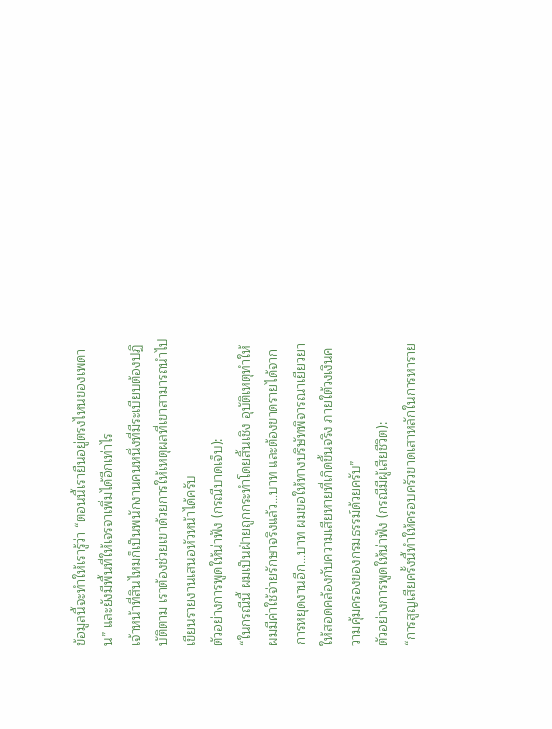ข้อมูลนี้จะทำให้เรารู้ว่า “ตอนนี้เรายืนอยู่ตรงไหนของเพดาน” และยังมีพื้นที่ให้เจรจาเพิ่มได้อีกเท่าไร
เจ้าหน้าที่สินไหมก็เป็นพนักงานคนหนึ่งที่มีระเบียบต้องปฏิบัติตาม เราต้องช่วยเขาด้วยการให้เหตุผลที่เขาสามารถนำไปเขียนรายงานเสนอหัวหน้าได้ครับ
ตัวอย่างการพูดให้น่าฟัง (กรณีบาดเจ็บ):
“ในกรณีนี้ ผมเป็นฝ่ายถูกกระทำโดยสิ้นเชิง อุบัติเหตุทำให้ผมมีค่าใช้จ่ายรักษาจริงแล้ว…บาท และต้องขาดรายได้จากการหยุดงานอีก…บาท ผมขอให้ทางบริษัทพิจารณาเยียวยาให้สอดคล้องกับความเสียหายที่เกิดขึ้นจริง ภายใต้วงเงินความคุ้มครองของกรมธรรม์ด้วยครับ”
ตัวอย่างการพูดให้น่าฟัง (กรณีมีผู้เสียชีวิต):
“การสูญเสียครั้งนี้ทำให้ครอบครัวขาดเสาหลักในการหาราย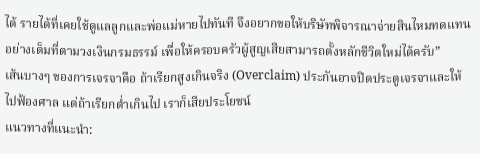ได้ รายได้ที่เคยใช้ดูแลลูกและพ่อแม่หายไปทันที จึงอยากขอให้บริษัทพิจารณาจ่ายสินไหมทดแทนอย่างเต็มที่ตามวงเงินกรมธรรม์ เพื่อให้ครอบครัวผู้สูญเสียสามารถตั้งหลักชีวิตใหม่ได้ครับ”
เส้นบางๆ ของการเจรจาคือ ถ้าเรียกสูงเกินจริง (Overclaim) ประกันอาจปิดประตูเจรจาและให้ไปฟ้องศาล แต่ถ้าเรียกต่ำเกินไป เราก็เสียประโยชน์
แนวทางที่แนะนำ: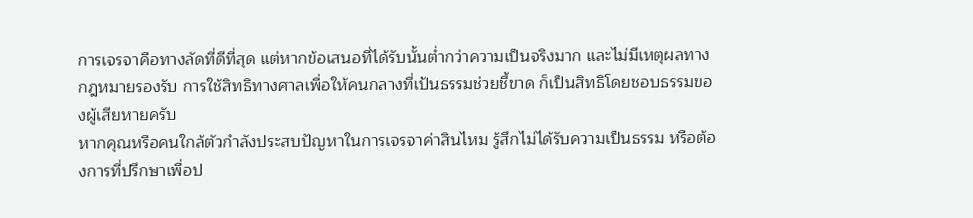การเจรจาคือทางลัดที่ดีที่สุด แต่หากข้อเสนอที่ได้รับนั้นต่ำกว่าความเป็นจริงมาก และไม่มีเหตุผลทางกฎหมายรองรับ การใช้สิทธิทางศาลเพื่อให้คนกลางที่เป้นธรรมช่วยชี้ขาด ก็เป็นสิทธิโดยชอบธรรมของผู้เสียหายครับ
หากคุณหรือคนใกล้ตัวกำลังประสบปัญหาในการเจรจาค่าสินไหม รู้สึกไม่ได้รับความเป็นธรรม หรือต้องการที่ปรึกษาเพื่อป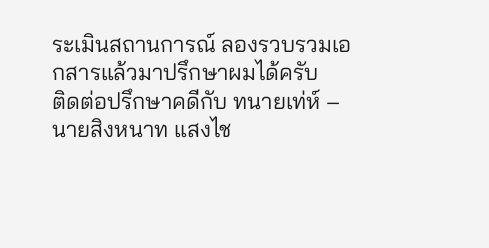ระเมินสถานการณ์ ลองรวบรวมเอกสารแล้วมาปรึกษาผมได้ครับ
ติดต่อปรึกษาคดีกับ ทนายเท่ห์ – นายสิงหนาท แสงไช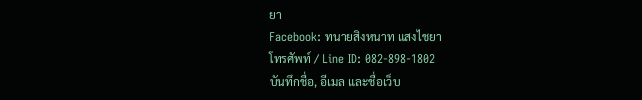ยา
Facebook: ทนายสิงหนาท แสงไชยา
โทรศัพท์ / Line ID: 082-898-1802
บันทึกชื่อ, อีเมล และชื่อเว็บ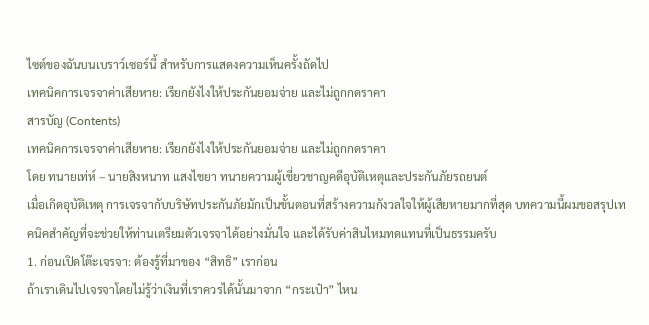ไซต์ของฉันบนเบราว์เซอร์นี้ สำหรับการแสดงความเห็นครั้งถัดไป
เทคนิคการเจรจาค่าเสียหาย: เรียกยังไงให้ประกันยอมจ่าย และไม่ถูกกดราคา
สารบัญ (Contents)
เทคนิคการเจรจาค่าเสียหาย: เรียกยังไงให้ประกันยอมจ่าย และไม่ถูกกดราคา
โดย ทนายเท่ห์ – นายสิงหนาท แสงไชยา ทนายความผู้เชี่ยวชาญคดีอุบัติเหตุและประกันภัยรถยนต์
เมื่อเกิดอุบัติเหตุ การเจรจากับบริษัทประกันภัยมักเป็นขั้นตอนที่สร้างความกังวลใจให้ผู้เสียหายมากที่สุด บทความนี้ผมขอสรุปเทคนิคสำคัญที่จะช่วยให้ท่านเตรียมตัวเจรจาได้อย่างมั่นใจ และได้รับค่าสินไหมทดแทนที่เป็นธรรมครับ
1. ก่อนเปิดโต๊ะเจรจา: ต้องรู้ที่มาของ “สิทธิ” เราก่อน
ถ้าเราเดินไปเจรจาโดยไม่รู้ว่าเงินที่เราควรได้นั้นมาจาก “กระเป๋า” ไหน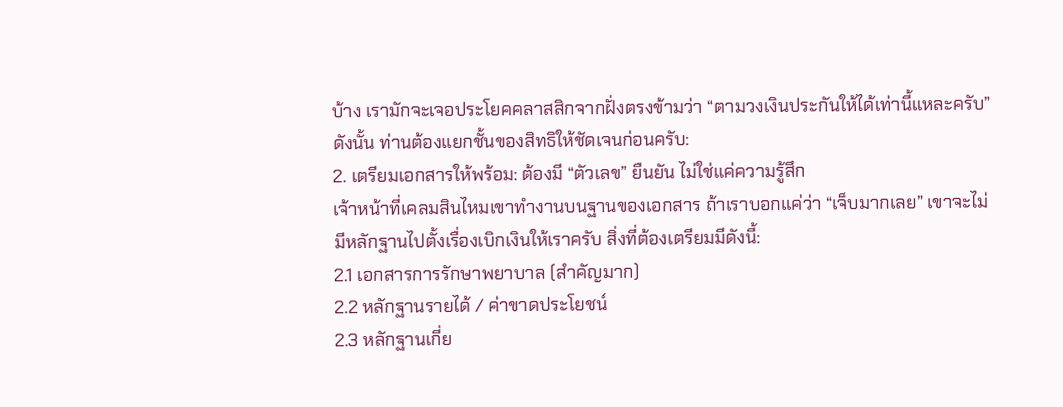บ้าง เรามักจะเจอประโยคคลาสสิกจากฝั่งตรงข้ามว่า “ตามวงเงินประกันให้ได้เท่านี้แหละครับ” ดังนั้น ท่านต้องแยกชั้นของสิทธิให้ชัดเจนก่อนครับ:
2. เตรียมเอกสารให้พร้อม: ต้องมี “ตัวเลข” ยืนยัน ไม่ใช่แค่ความรู้สึก
เจ้าหน้าที่เคลมสินไหมเขาทำงานบนฐานของเอกสาร ถ้าเราบอกแค่ว่า “เจ็บมากเลย” เขาจะไม่มีหลักฐานไปตั้งเรื่องเบิกเงินให้เราครับ สิ่งที่ต้องเตรียมมีดังนี้:
2.1 เอกสารการรักษาพยาบาล (สำคัญมาก)
2.2 หลักฐานรายได้ / ค่าขาดประโยชน์
2.3 หลักฐานเกี่ย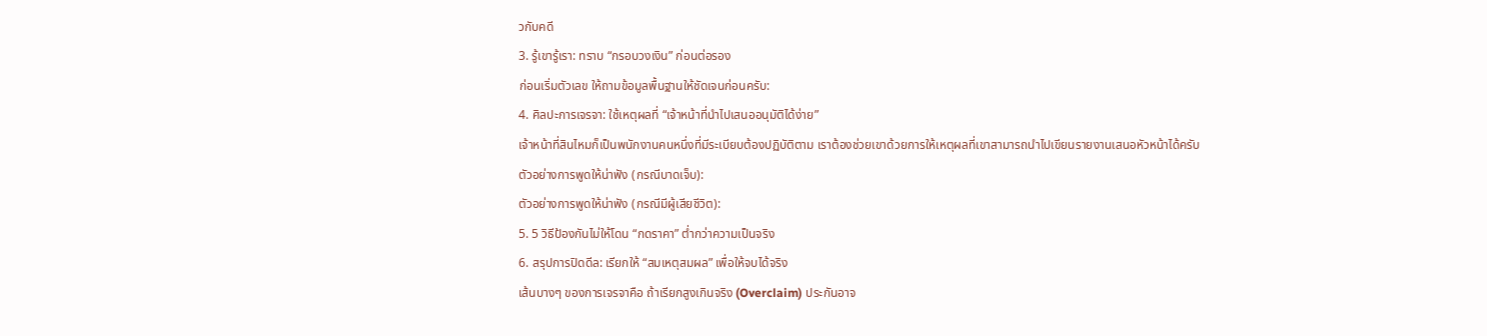วกับคดี
3. รู้เขารู้เรา: ทราบ “กรอบวงเงิน” ก่อนต่อรอง
ก่อนเริ่มตัวเลข ให้ถามข้อมูลพื้นฐานให้ชัดเจนก่อนครับ:
4. ศิลปะการเจรจา: ใช้เหตุผลที่ “เจ้าหน้าที่นำไปเสนออนุมัติได้ง่าย”
เจ้าหน้าที่สินไหมก็เป็นพนักงานคนหนึ่งที่มีระเบียบต้องปฏิบัติตาม เราต้องช่วยเขาด้วยการให้เหตุผลที่เขาสามารถนำไปเขียนรายงานเสนอหัวหน้าได้ครับ
ตัวอย่างการพูดให้น่าฟัง (กรณีบาดเจ็บ):
ตัวอย่างการพูดให้น่าฟัง (กรณีมีผู้เสียชีวิต):
5. 5 วิธีป้องกันไม่ให้โดน “กดราคา” ต่ำกว่าความเป็นจริง
6. สรุปการปิดดีล: เรียกให้ “สมเหตุสมผล” เพื่อให้จบได้จริง
เส้นบางๆ ของการเจรจาคือ ถ้าเรียกสูงเกินจริง (Overclaim) ประกันอาจ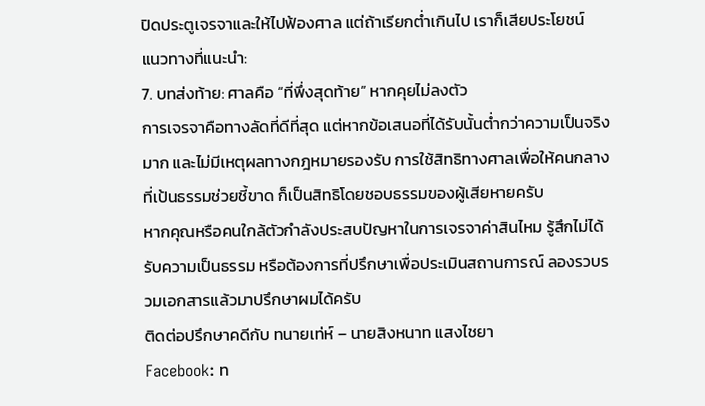ปิดประตูเจรจาและให้ไปฟ้องศาล แต่ถ้าเรียกต่ำเกินไป เราก็เสียประโยชน์
แนวทางที่แนะนำ:
7. บทส่งท้าย: ศาลคือ “ที่พึ่งสุดท้าย” หากคุยไม่ลงตัว
การเจรจาคือทางลัดที่ดีที่สุด แต่หากข้อเสนอที่ได้รับนั้นต่ำกว่าความเป็นจริงมาก และไม่มีเหตุผลทางกฎหมายรองรับ การใช้สิทธิทางศาลเพื่อให้คนกลางที่เป้นธรรมช่วยชี้ขาด ก็เป็นสิทธิโดยชอบธรรมของผู้เสียหายครับ
หากคุณหรือคนใกล้ตัวกำลังประสบปัญหาในการเจรจาค่าสินไหม รู้สึกไม่ได้รับความเป็นธรรม หรือต้องการที่ปรึกษาเพื่อประเมินสถานการณ์ ลองรวบรวมเอกสารแล้วมาปรึกษาผมได้ครับ
ติดต่อปรึกษาคดีกับ ทนายเท่ห์ – นายสิงหนาท แสงไชยา
Facebook: ท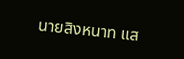นายสิงหนาท แส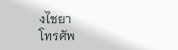งไชยา
โทรศัพ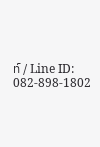ท์ / Line ID: 082-898-1802